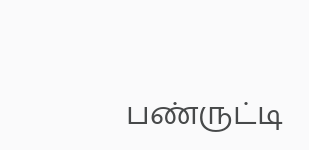பண்ருட்டி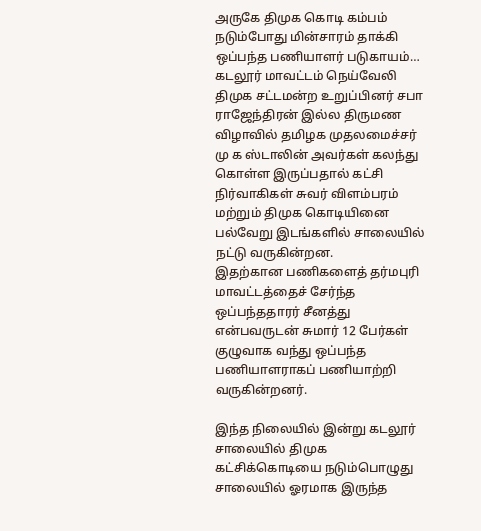அருகே திமுக கொடி கம்பம் நடும்போது மின்சாரம் தாக்கி ஒப்பந்த பணியாளர் படுகாயம்…
கடலூர் மாவட்டம் நெய்வேலி திமுக சட்டமன்ற உறுப்பினர் சபா ராஜேந்திரன் இல்ல திருமண விழாவில் தமிழக முதலமைச்சர் மு க ஸ்டாலின் அவர்கள் கலந்து கொள்ள இருப்பதால் கட்சி நிர்வாகிகள் சுவர் விளம்பரம் மற்றும் திமுக கொடியினை பல்வேறு இடங்களில் சாலையில் நட்டு வருகின்றன.
இதற்கான பணிகளைத் தர்மபுரி மாவட்டத்தைச் சேர்ந்த ஒப்பந்ததாரர் சீனத்து என்பவருடன் சுமார் 12 பேர்கள் குழுவாக வந்து ஒப்பந்த பணியாளராகப் பணியாற்றி வருகின்றனர்.

இந்த நிலையில் இன்று கடலூர் சாலையில் திமுக கட்சிக்கொடியை நடும்பொழுது சாலையில் ஓரமாக இருந்த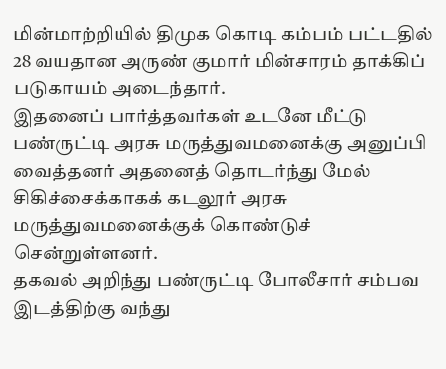மின்மாற்றியில் திமுக கொடி கம்பம் பட்டதில் 28 வயதான அருண் குமார் மின்சாரம் தாக்கிப் படுகாயம் அடைந்தார்.
இதனைப் பார்த்தவர்கள் உடனே மீட்டு பண்ருட்டி அரசு மருத்துவமனைக்கு அனுப்பி வைத்தனர் அதனைத் தொடர்ந்து மேல் சிகிச்சைக்காகக் கடலூர் அரசு மருத்துவமனைக்குக் கொண்டுச் சென்றுள்ளனர்.
தகவல் அறிந்து பண்ருட்டி போலீசார் சம்பவ இடத்திற்கு வந்து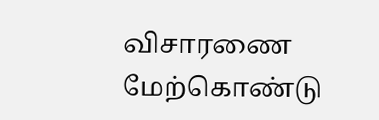விசாரணை மேற்கொண்டு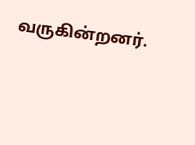வருகின்றனர்.